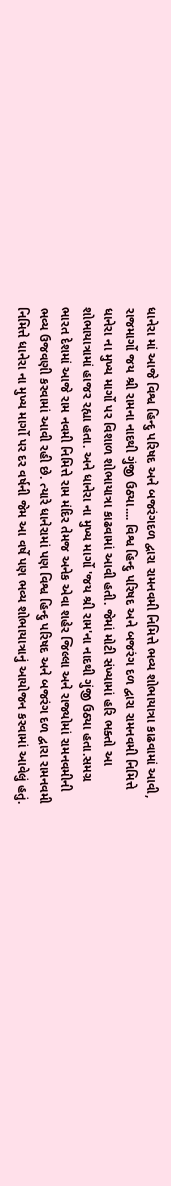ધાનેરા માં આજે વિશ્વ હિન્દુ પરિષદ અને બજરંગદળ દ્વારા રામનવમી નિમિત્તે ભવ્ય શોભાયાત્રા કાઢવામાં આવી, રાજમાર્ગો જય શ્રી રામના નાદથી ગુંજી ઉઠ્યા.... વિશ્વ હિન્દુ પરિષદ અને બજરંગ દળ દ્વારા રામનવમી નિમિત્તે ધાનેરા ના મુખ્ય માર્ગો પર વિશાળ શોભાયાત્રા કાઢવામાં આવી હતી. જેમાં મોટી સંખ્યામાં હરિ ભક્તો આ શોભાયાત્રામાં હાજર રહ્યા હતા. અને ધાનેરા ના મુખ્ય માર્ગો 'જય શ્રી રામ'ના નાદથી ગુંજી ઉઠ્યા હતા.સમગ્ર ભારત દેશમાં આજે રામ નવમી નિમિત્તે રામ મંદિર તેમજ અનેક એવા શહેર જિલ્લા અને રાજ્યોમાં રામનવમીની ભવ્ય ઉજવણી કરવામાં આવી રહી છે. ત્યારે ધાનેરામાં પણ વિશ્વ હિન્દુ પરિષદ અને બજરંગ દળ દ્વારા રામનવમી નિમિત્તે ધાનેરા ના મુખ્ય માર્ગો પર દર વર્ષની જેમ આ વર્ષે પણ ભવ્ય શોભાયાત્રાનું આયોજન કરવામાં આવેલું હતું.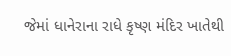જેમાં ધાનેરાના રાધે કૃષ્ણ મંદિર ખાતેથી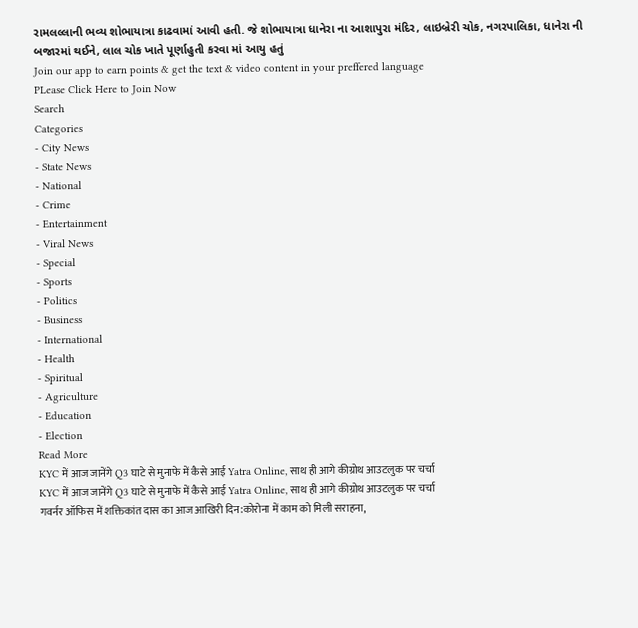રામલલ્લાની ભવ્ય શોભાયાત્રા કાઢવામાં આવી હતી. જે શોભાયાત્રા ધાનેરા ના આશાપુરા મંદિર, લાઇબ્રેરી ચોક, નગરપાલિકા, ધાનેરા ની બજારમાં થઈને, લાલ ચોક ખાતે પૂર્ણાહુતી કરવા માં આયુ હતું
Join our app to earn points & get the text & video content in your preffered language
PLease Click Here to Join Now
Search
Categories
- City News
- State News
- National
- Crime
- Entertainment
- Viral News
- Special
- Sports
- Politics
- Business
- International
- Health
- Spiritual
- Agriculture
- Education
- Election
Read More
KYC में आज जानेंगे Q3 घाटे से मुनाफे में कैसे आई Yatra Online, साथ ही आगे कीग्रोथ आउटलुक पर चर्चा
KYC में आज जानेंगे Q3 घाटे से मुनाफे में कैसे आई Yatra Online, साथ ही आगे कीग्रोथ आउटलुक पर चर्चा
गवर्नर ऑफिस में शक्तिकांत दास का आज आखिरी दिन:कोरोना में काम को मिली सराहना,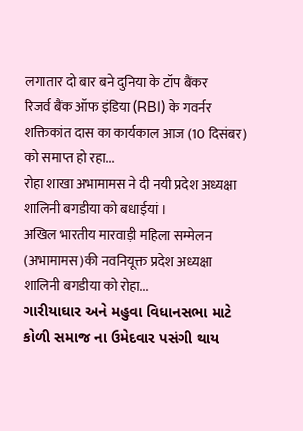लगातार दो बार बने दुनिया के टॉप बैंकर
रिजर्व बैंक ऑफ इंडिया (RBI) के गवर्नर शक्तिकांत दास का कार्यकाल आज (10 दिसंबर) को समाप्त हो रहा...
रोहा शाखा अभामामस ने दी नयी प्रदेश अध्यक्षा शालिनी बगडीया को बधाईयां ।
अखिल भारतीय मारवाड़ी महिला सम्मेलन (अभामामस)की नवनियूक्त प्रदेश अध्यक्षा शालिनी बगडीया को रोहा...
ગારીયાઘાર અને મહુવા વિધાનસભા માટે કોળી સમાજ ના ઉમેદવાર પસંગી થાય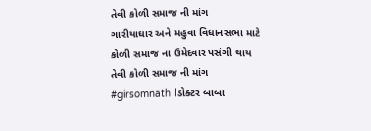તેવી કોળી સમાજ ની માંગ
ગારીયાઘાર અને મહુવા વિધાનસભા માટે કોળી સમાજ ના ઉમેદવાર પસંગી થાય તેવી કોળી સમાજ ની માંગ
#girsomnath Iડોક્ટર બાબા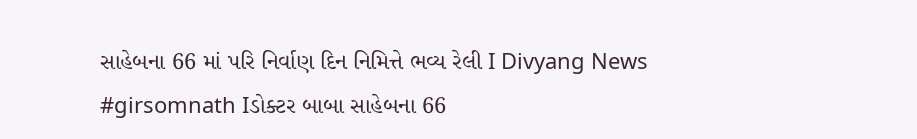સાહેબના 66 માં પરિ નિર્વાણ દિન નિમિત્તે ભવ્ય રેલી I Divyang News
#girsomnath Iડોક્ટર બાબા સાહેબના 66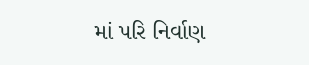માં પરિ નિર્વાણ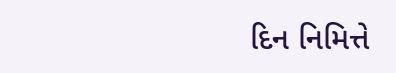દિન નિમિત્તે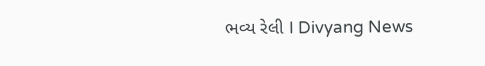ભવ્ય રેલી I Divyang News